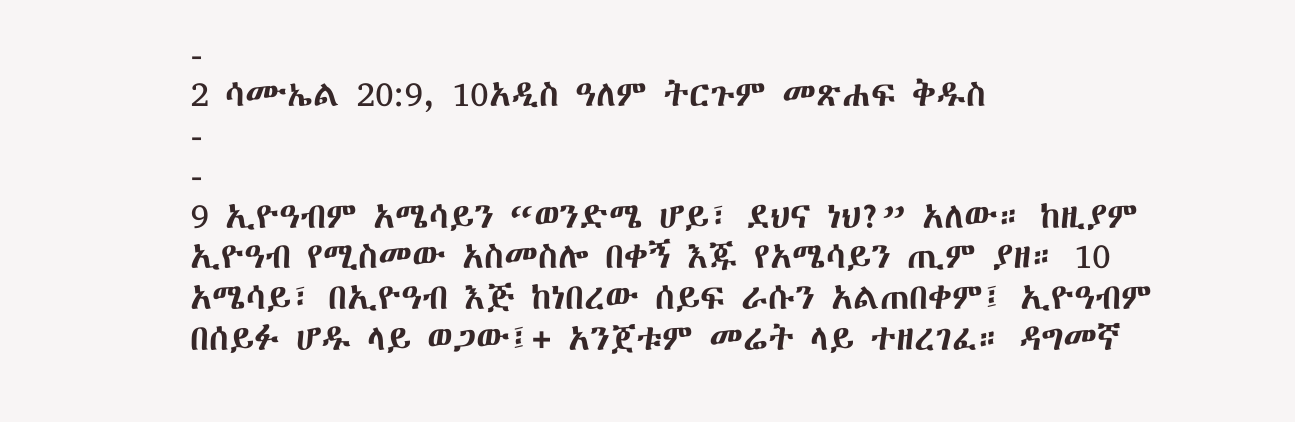-
2 ሳሙኤል 20:9, 10አዲስ ዓለም ትርጉም መጽሐፍ ቅዱስ
-
-
9 ኢዮዓብም አሜሳይን “ወንድሜ ሆይ፣ ደህና ነህ?” አለው። ከዚያም ኢዮዓብ የሚስመው አስመስሎ በቀኝ እጁ የአሜሳይን ጢም ያዘ። 10 አሜሳይ፣ በኢዮዓብ እጅ ከነበረው ሰይፍ ራሱን አልጠበቀም፤ ኢዮዓብም በሰይፉ ሆዱ ላይ ወጋው፤+ አንጀቱም መሬት ላይ ተዘረገፈ። ዳግመኛ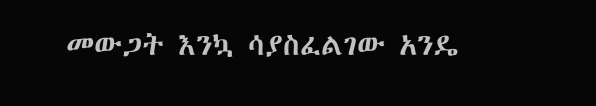መውጋት እንኳ ሳያስፈልገው አንዴ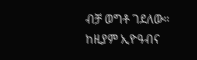ብቻ ወግቶ ገደለው። ከዚያም ኢዮዓብና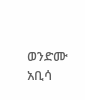ወንድሙ አቢሳ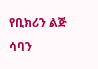የቢክሪን ልጅ ሳባን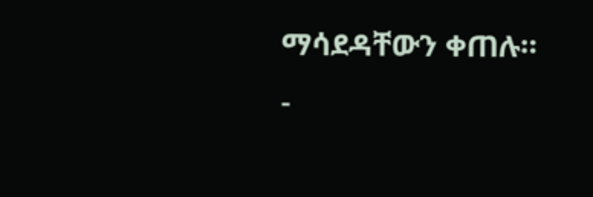ማሳደዳቸውን ቀጠሉ።
-